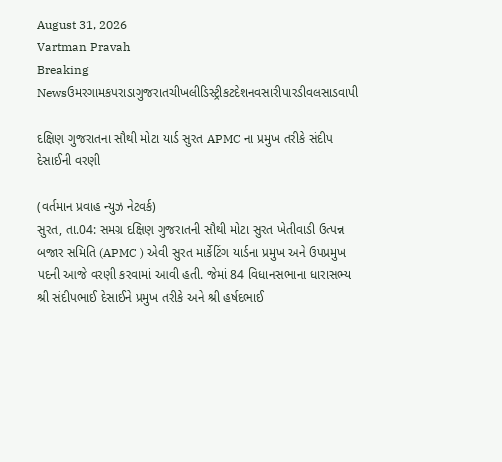August 31, 2026
Vartman Pravah
Breaking Newsઉમરગામકપરાડાગુજરાતચીખલીડિસ્ટ્રીકટદેશનવસારીપારડીવલસાડવાપી

દક્ષિણ ગુજરાતના સૌથી મોટા યાર્ડ સુરત APMC ના પ્રમુખ તરીકે સંદીપ દેસાઈની વરણી

(વર્તમાન પ્રવાહ ન્‍યુઝ નેટવર્ક)
સુરત, તા.04: સમગ્ર દક્ષિણ ગુજરાતની સૌથી મોટા સુરત ખેતીવાડી ઉત્‍પન્ન બજાર સમિતિ (APMC ) એવી સુરત માર્કેટિંગ યાર્ડના પ્રમુખ અને ઉપપ્રમુખ પદની આજે વરણી કરવામાં આવી હતી. જેમાં 84 વિધાનસભાના ધારાસભ્‍ય શ્રી સંદીપભાઈ દેસાઈને પ્રમુખ તરીકે અને શ્રી હર્ષદભાઈ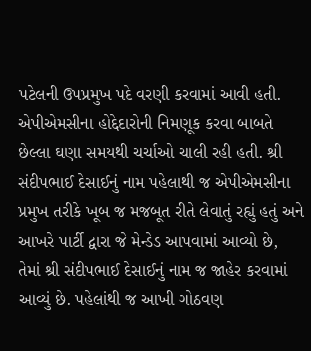પટેલની ઉપપ્રમુખ પદે વરણી કરવામાં આવી હતી.
એપીએમસીના હોદ્દેદારોની નિમણૂક કરવા બાબતે છેલ્લા ઘણા સમયથી ચર્ચાઓ ચાલી રહી હતી. શ્રી સંદીપભાઈ દેસાઈનું નામ પહેલાથી જ એપીએમસીના પ્રમુખ તરીકે ખૂબ જ મજબૂત રીતે લેવાતું રહ્યું હતું અને આખરે પાર્ટી દ્વારા જે મેન્‍ડેડ આપવામાં આવ્‍યો છે, તેમાં શ્રી સંદીપભાઈ દેસાઈનું નામ જ જાહેર કરવામાં આવ્‍યું છે. પહેલાંથી જ આખી ગોઠવણ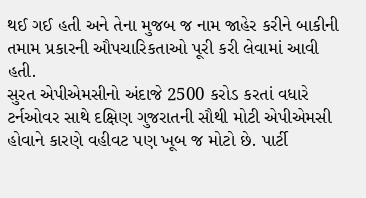થઈ ગઈ હતી અને તેના મુજબ જ નામ જાહેર કરીને બાકીની તમામ પ્રકારની ઔપચારિકતાઓ પૂરી કરી લેવામાં આવી હતી.
સુરત એપીએમસીનો અંદાજે 2500 કરોડ કરતાં વધારે ટર્નઓવર સાથે દક્ષિણ ગુજરાતની સૌથી મોટી એપીએમસી હોવાને કારણે વહીવટ પણ ખૂબ જ મોટો છે. પાર્ટી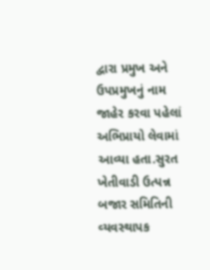દ્વારા પ્રમુખ અને ઉપપ્રમુખનું નામ જાહેર કરવા પહેલાં અભિપ્રાયો લેવામાં આવ્‍યા હતા.સુરત ખેતીવાડી ઉત્‍પન્ન બજાર સમિતિની વ્‍યવસ્‍થાપક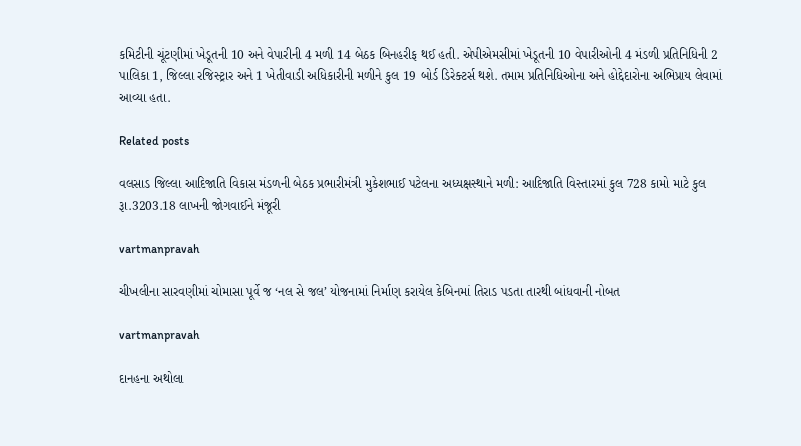કમિટીની ચૂંટણીમાં ખેડૂતની 10 અને વેપારીની 4 મળી 14 બેઠક બિનહરીફ થઈ હતી. એપીએમસીમાં ખેડૂતની 10 વેપારીઓની 4 મંડળી પ્રતિનિધિની 2 પાલિકા 1, જિલ્લા રજિસ્‍ટ્રાર અને 1 ખેતીવાડી અધિકારીની મળીને કુલ 19 બોર્ડ ડિરેક્‍ટર્સ થશે. તમામ પ્રતિનિધિઓના અને હોદ્દેદારોના અભિપ્રાય લેવામાં આવ્‍યા હતા.

Related posts

વલસાડ જિલ્લા આદિજાતિ વિકાસ મંડળની બેઠક પ્રભારીમંત્રી મુકેશભાઈ પટેલના અધ્‍યક્ષસ્‍થાને મળી: આદિજાતિ વિસ્‍તારમાં કુલ 728 કામો માટે કુલ રૂા.3203.18 લાખની જોગવાઈને મંજૂરી

vartmanpravah

ચીખલીના સારવણીમાં ચોમાસા પૂર્વે જ ‘નલ સે જલ’ યોજનામાં નિર્માણ કરાયેલ કેબિનમાં તિરાડ પડતા તારથી બાંધવાની નોબત

vartmanpravah

દાનહના અથોલા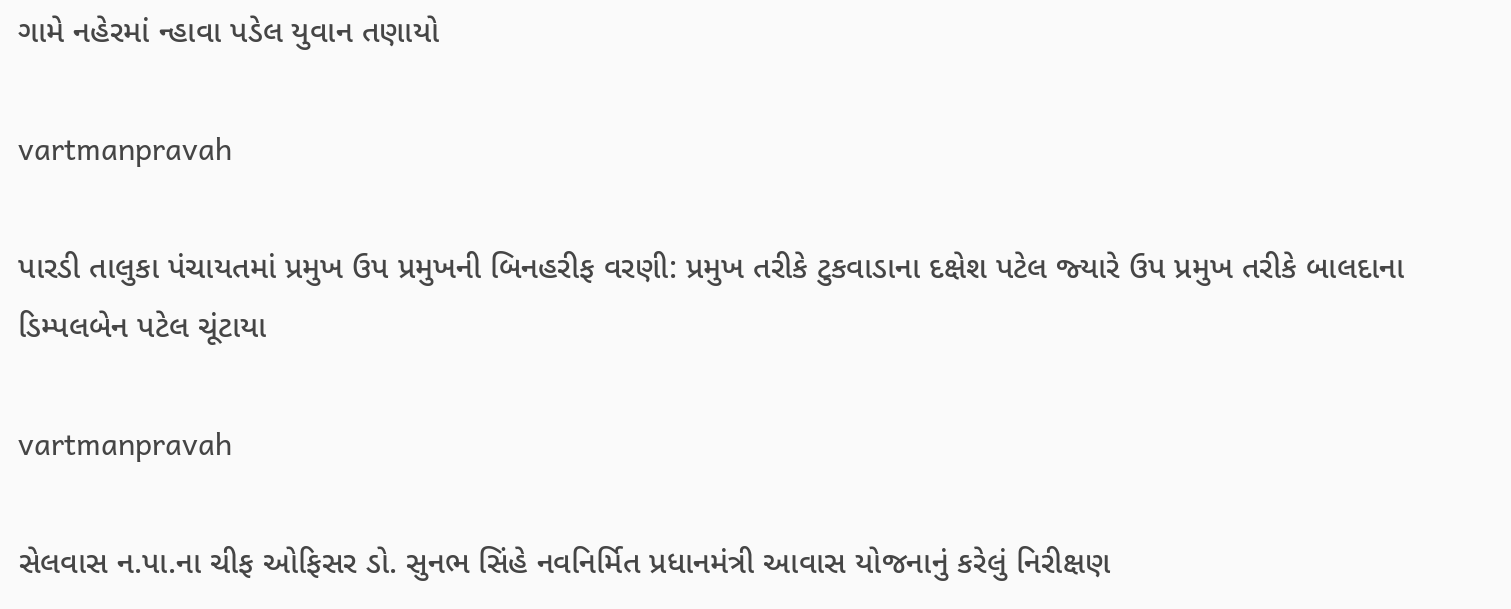ગામે નહેરમાં ન્‍હાવા પડેલ યુવાન તણાયો

vartmanpravah

પારડી તાલુકા પંચાયતમાં પ્રમુખ ઉપ પ્રમુખની બિનહરીફ વરણી: પ્રમુખ તરીકે ટુકવાડાના દક્ષેશ પટેલ જ્‍યારે ઉપ પ્રમુખ તરીકે બાલદાના ડિમ્‍પલબેન પટેલ ચૂંટાયા

vartmanpravah

સેલવાસ ન.પા.ના ચીફ ઓફિસર ડો. સુનભ સિંહે નવનિર્મિત પ્રધાનમંત્રી આવાસ યોજનાનું કરેલું નિરીક્ષણ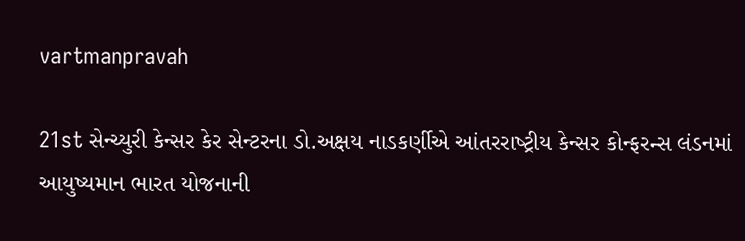vartmanpravah

21st સેન્‍ચ્‍યુરી કેન્‍સર કેર સેન્‍ટરના ડો.અક્ષય નાડકર્ણીએ આંતરરાષ્‍ટ્રીય કેન્‍સર કોન્ફરન્સ લંડનમાં આયુષ્‍યમાન ભારત યોજનાની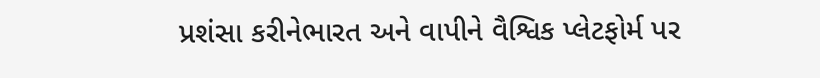પ્રશંસા કરીનેભારત અને વાપીને વૈશ્વિક પ્‍લેટફોર્મ પર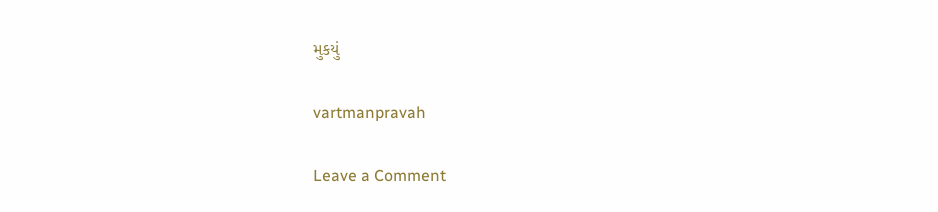મુકયું

vartmanpravah

Leave a Comment